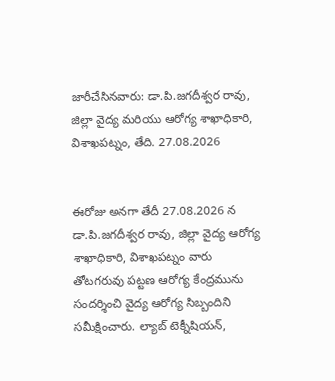జారీచేసినవారు: డా.పి.జగదీశ్వర రావు, జిల్లా వైద్య మరియు ఆరోగ్య శాఖాధికారి, విశాఖపట్నం, తేది. 27.08.2026


ఈరోజు అనగా తేదీ 27.08.2026 న డా.పి.జగదీశ్వర రావు, జిల్లా వైద్య ఆరోగ్య శాఖాధికారి, విశాఖపట్నం వారు తోటగరువు పట్టణ ఆరోగ్య కేంద్రమును సందర్శించి వైద్య ఆరోగ్య సిబ్బందిని సమీక్షించారు. ల్యాబ్ టెక్నీషియన్,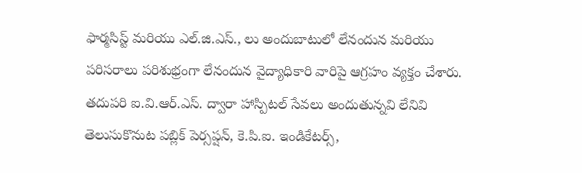ఫార్మసిస్ట్ మరియు ఎల్.జి.ఎస్., లు అందుబాటులో లేనందున మరియు పరిసరాలు పరిశుభ్రంగా లేనందున వైద్యాధికారి వారిపై ఆగ్రహం వ్యక్తం చేశారు. తదుపరి ఐ.వి.ఆర్.ఎస్. ద్వారా హాస్పిటల్ సేవలు అందుతున్నవి లేనివి తెలుసుకొనుట పబ్లిక్ పెర్సప్షన్, కె.పి.ఐ. ఇండికేటర్స్,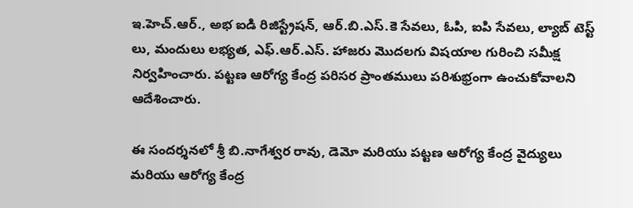ఇ.హెచ్.ఆర్., అభ ఐడి రిజిస్ట్రేషన్, ఆర్.బి.ఎస్.కె సేవలు, ఓపి, ఐపి సేవలు, ల్యాబ్ టెస్ట్ లు, మందులు లభ్యత, ఎఫ్.ఆర్.ఎస్. హాజరు మొదలగు విషయాల గురించి సమీక్ష నిర్వహించారు. పట్టణ ఆరోగ్య కేంద్ర పరిసర ప్రాంతములు పరిశుభ్రంగా ఉంచుకోవాలని ఆదేశించారు.

ఈ సందర్శనలో శ్రీ బి.నాగేశ్వర రావు, డెమో మరియు పట్టణ ఆరోగ్య కేంద్ర వైద్యులు మరియు ఆరోగ్య కేంద్ర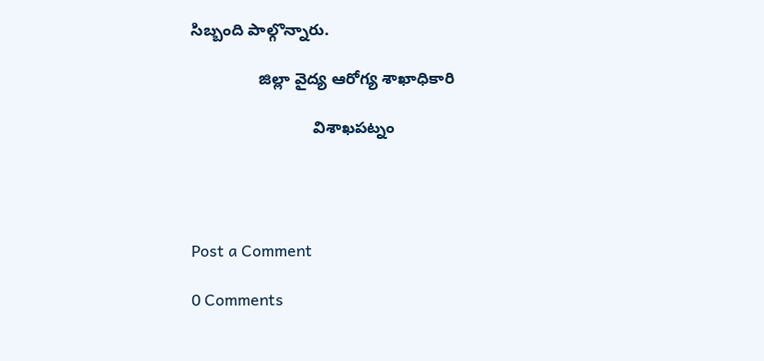సిబ్బంది పాల్గొన్నారు.

               జిల్లా వైద్య ఆరోగ్య శాఖాధికారి

                           విశాఖపట్నం




Post a Comment

0 Comments